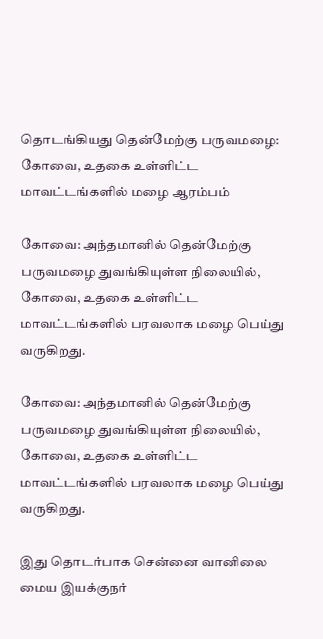தொடங்கியது தென்மேற்கு பருவமழை: கோவை, உதகை உள்ளிட்ட மாவட்டங்களில் மழை ஆரம்பம்

கோவை: அந்தமானில் தென்மேற்கு பருவமழை துவங்கியுள்ள நிலையில், கோவை, உதகை உள்ளிட்ட மாவட்டங்களில் பரவலாக மழை பெய்து வருகிறது.

கோவை: அந்தமானில் தென்மேற்கு பருவமழை துவங்கியுள்ள நிலையில், கோவை, உதகை உள்ளிட்ட மாவட்டங்களில் பரவலாக மழை பெய்து வருகிறது.

இது தொடர்பாக சென்னை வானிலை மைய இயக்குநர்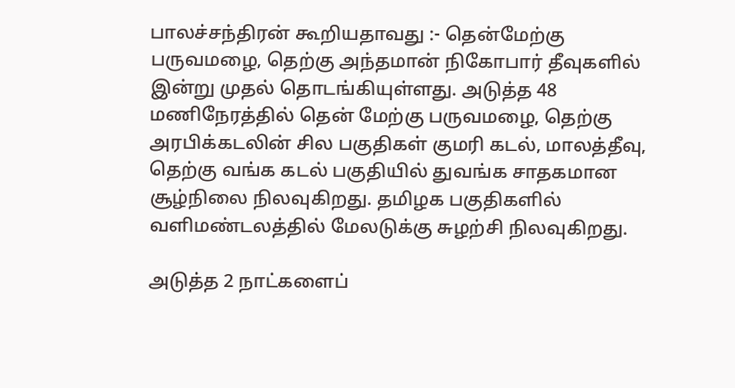பாலச்சந்திரன் கூறியதாவது :- தென்மேற்கு பருவமழை, தெற்கு அந்தமான் நிகோபார் தீவுகளில் இன்று முதல் தொடங்கியுள்ளது. அடுத்த 48 மணிநேரத்தில் தென் மேற்கு பருவமழை, தெற்கு அரபிக்கடலின் சில பகுதிகள் குமரி கடல், மாலத்தீவு, தெற்கு வங்க கடல் பகுதியில் துவங்க சாதகமான சூழ்நிலை நிலவுகிறது. தமிழக பகுதிகளில் வளிமண்டலத்தில் மேலடுக்கு சுழற்சி நிலவுகிறது.

அடுத்த 2 நாட்களைப்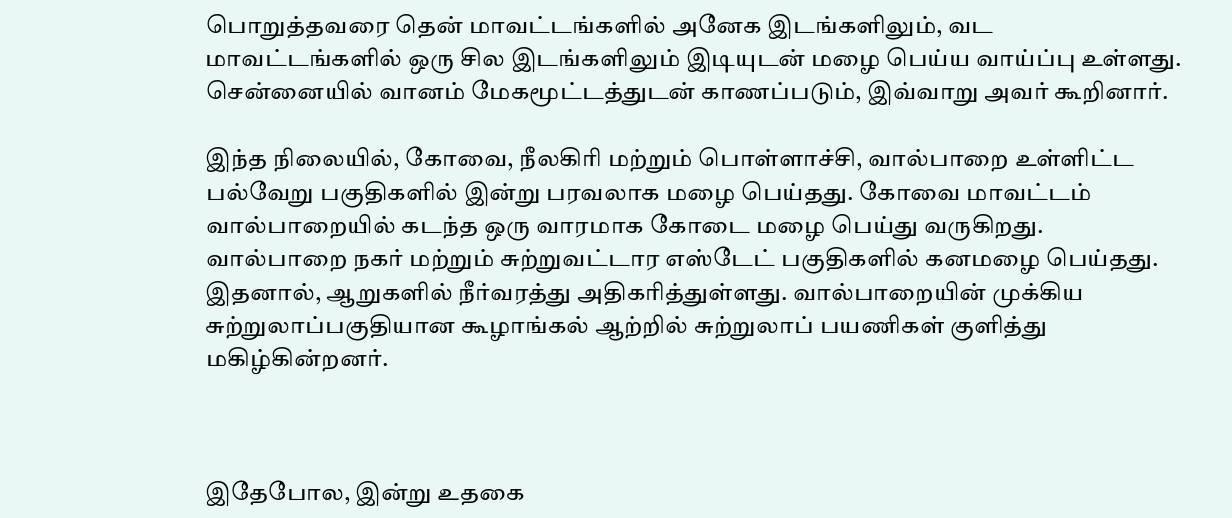பொறுத்தவரை தென் மாவட்டங்களில் அனேக இடங்களிலும், வட மாவட்டங்களில் ஒரு சில இடங்களிலும் இடியுடன் மழை பெய்ய வாய்ப்பு உள்ளது. சென்னையில் வானம் மேகமூட்டத்துடன் காணப்படும், இவ்வாறு அவர் கூறினார்.

இந்த நிலையில், கோவை, நீலகிரி மற்றும் பொள்ளாச்சி, வால்பாறை உள்ளிட்ட பல்வேறு பகுதிகளில் இன்று பரவலாக மழை பெய்தது. கோவை மாவட்டம் வால்பாறையில் கடந்த ஒரு வாரமாக கோடை மழை பெய்து வருகிறது. வால்பாறை நகர் மற்றும் சுற்றுவட்டார எஸ்டேட் பகுதிகளில் கனமழை பெய்தது. இதனால், ஆறுகளில் நீர்வரத்து அதிகரித்துள்ளது. வால்பாறையின் முக்கிய சுற்றுலாப்பகுதியான கூழாங்கல் ஆற்றில் சுற்றுலாப் பயணிகள் குளித்து மகிழ்கின்றனர்.



இதேபோல, இன்று உதகை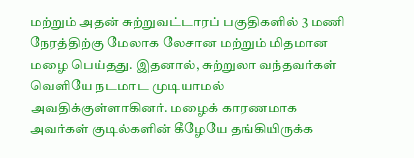மற்றும் அதன் சுற்றுவட்டாரப் பகுதிகளில் 3 மணி நேரத்திற்கு மேலாக லேசான மற்றும் மிதமான மழை பெய்தது. இதனால், சுற்றுலா வந்தவர்கள் வெளியே நடமாட முடியாமல் அவதிக்குள்ளாகினர். மழைக் காரணமாக அவர்கள் குடில்களின் கீழேயே தங்கியிருக்க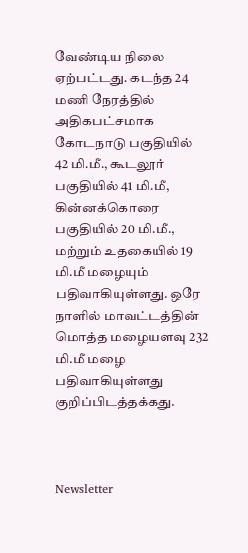வேண்டிய நிலை ஏற்பட்டது. கடந்த 24 மணி நேரத்தில் அதிகபட்சமாக கோடநாடு பகுதியில் 42 மி.மீ., கூடலூர் பகுதியில் 41 மி.மீ, கின்னக்கொரை பகுதியில் 20 மி.மீ., மற்றும் உதகையில் 19 மி.மீ மழையும் பதிவாகியுள்ளது. ஒரே நாளில் மாவட்டத்தின் மொத்த மழையளவு 232 மி.மீ மழை பதிவாகியுள்ளது குறிப்பிடத்தக்கது.



Newsletter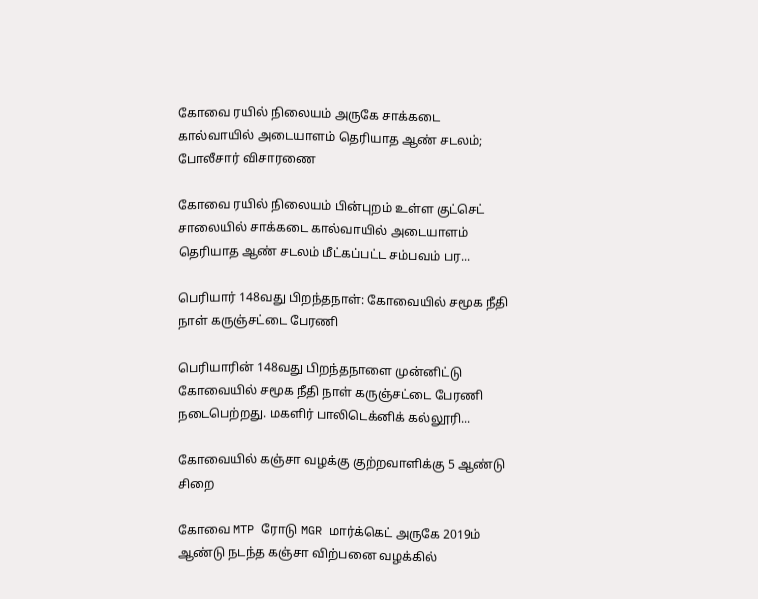கோவை ரயில் நிலையம் அருகே சாக்கடை கால்வாயில் அடையாளம் தெரியாத ஆண் சடலம்; போலீசார் விசாரணை

கோவை ரயில் நிலையம் பின்புறம் உள்ள குட்செட் சாலையில் சாக்கடை கால்வாயில் அடையாளம் தெரியாத ஆண் சடலம் மீட்கப்பட்ட சம்பவம் பர...

பெரியார் 148வது பிறந்தநாள்: கோவையில் சமூக நீதி நாள் கருஞ்சட்டை பேரணி

பெரியாரின் 148வது பிறந்தநாளை முன்னிட்டு கோவையில் சமூக நீதி நாள் கருஞ்சட்டை பேரணி நடைபெற்றது. மகளிர் பாலிடெக்னிக் கல்லூரி...

கோவையில் கஞ்சா வழக்கு குற்றவாளிக்கு 5 ஆண்டு சிறை

கோவை MTP ரோடு MGR மார்க்கெட் அருகே 2019ம் ஆண்டு நடந்த கஞ்சா விற்பனை வழக்கில்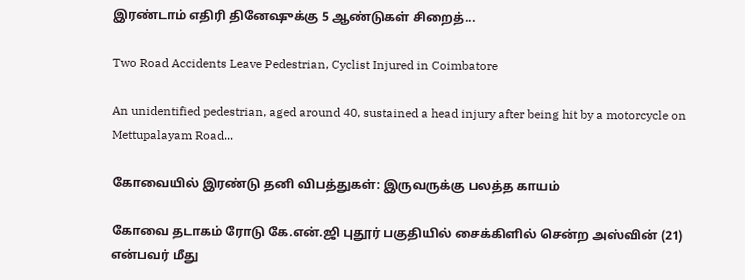இரண்டாம் எதிரி தினேஷுக்கு 5 ஆண்டுகள் சிறைத்...

Two Road Accidents Leave Pedestrian, Cyclist Injured in Coimbatore

An unidentified pedestrian, aged around 40, sustained a head injury after being hit by a motorcycle on Mettupalayam Road...

கோவையில் இரண்டு தனி விபத்துகள்: இருவருக்கு பலத்த காயம்

கோவை தடாகம் ரோடு கே.என்.ஜி புதூர் பகுதியில் சைக்கிளில் சென்ற அஸ்வின் (21) என்பவர் மீது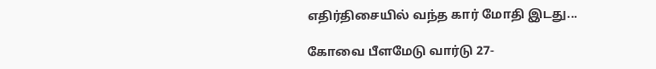எதிர்திசையில் வந்த கார் மோதி இடது...

கோவை பீளமேடு வார்டு 27-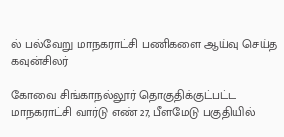ல் பல்வேறு மாநகராட்சி பணிகளை ஆய்வு செய்த கவுன்சிலர்

கோவை சிங்காநல்லூர் தொகுதிக்குட்பட்ட மாநகராட்சி வார்டு எண் 27, பீளமேடு பகுதியில்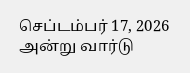செப்டம்பர் 17, 2026 அன்று வார்டு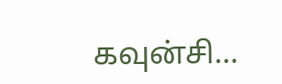கவுன்சி...